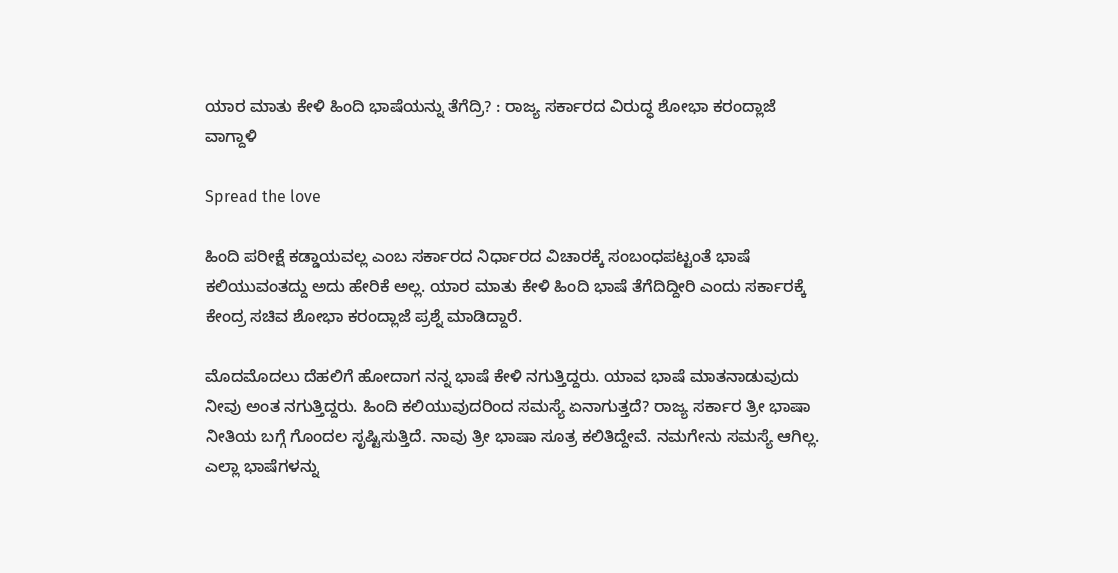ಯಾರ ಮಾತು ಕೇಳಿ ಹಿಂದಿ ಭಾಷೆಯನ್ನು ತೆಗೆದ್ರಿ? : ರಾಜ್ಯ ಸರ್ಕಾರದ ವಿರುದ್ಧ ಶೋಭಾ ಕರಂದ್ಲಾಜೆ ವಾಗ್ದಾಳಿ

Spread the love

ಹಿಂದಿ ಪರೀಕ್ಷೆ ಕಡ್ಡಾಯವಲ್ಲ ಎಂಬ ಸರ್ಕಾರದ ನಿರ್ಧಾರದ ವಿಚಾರಕ್ಕೆ ಸಂಬಂಧಪಟ್ಟಂತೆ ಭಾಷೆ ಕಲಿಯುವಂತದ್ದು ಅದು ಹೇರಿಕೆ ಅಲ್ಲ. ಯಾರ ಮಾತು ಕೇಳಿ ಹಿಂದಿ ಭಾಷೆ ತೆಗೆದಿದ್ದೀರಿ ಎಂದು ಸರ್ಕಾರಕ್ಕೆ ಕೇಂದ್ರ ಸಚಿವ ಶೋಭಾ ಕರಂದ್ಲಾಜೆ ಪ್ರಶ್ನೆ ಮಾಡಿದ್ದಾರೆ.

ಮೊದಮೊದಲು ದೆಹಲಿಗೆ ಹೋದಾಗ ನನ್ನ ಭಾಷೆ ಕೇಳಿ ನಗುತ್ತಿದ್ದರು. ಯಾವ ಭಾಷೆ ಮಾತನಾಡುವುದು ನೀವು ಅಂತ ನಗುತ್ತಿದ್ದರು. ಹಿಂದಿ ಕಲಿಯುವುದರಿಂದ ಸಮಸ್ಯೆ ಏನಾಗುತ್ತದೆ? ರಾಜ್ಯ ಸರ್ಕಾರ ತ್ರೀ ಭಾಷಾ ನೀತಿಯ ಬಗ್ಗೆ ಗೊಂದಲ ಸೃಷ್ಟಿಸುತ್ತಿದೆ. ನಾವು ತ್ರೀ ಭಾಷಾ ಸೂತ್ರ ಕಲಿತಿದ್ದೇವೆ. ನಮಗೇನು ಸಮಸ್ಯೆ ಆಗಿಲ್ಲ. ಎಲ್ಲಾ ಭಾಷೆಗಳನ್ನು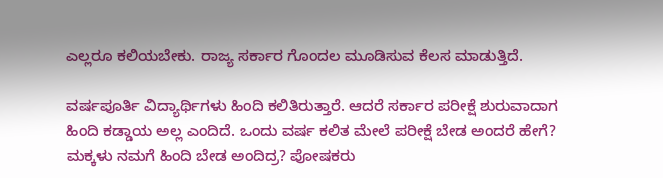ಎಲ್ಲರೂ ಕಲಿಯಬೇಕು. ರಾಜ್ಯ ಸರ್ಕಾರ ಗೊಂದಲ ಮೂಡಿಸುವ ಕೆಲಸ ಮಾಡುತ್ತಿದೆ.

ವರ್ಷಪೂರ್ತಿ ವಿದ್ಯಾರ್ಥಿಗಳು ಹಿಂದಿ ಕಲಿತಿರುತ್ತಾರೆ. ಆದರೆ ಸರ್ಕಾರ ಪರೀಕ್ಷೆ ಶುರುವಾದಾಗ ಹಿಂದಿ ಕಡ್ಡಾಯ ಅಲ್ಲ ಎಂದಿದೆ. ಒಂದು ವರ್ಷ ಕಲಿತ ಮೇಲೆ ಪರೀಕ್ಷೆ ಬೇಡ ಅಂದರೆ ಹೇಗೆ? ಮಕ್ಕಳು ನಮಗೆ ಹಿಂದಿ ಬೇಡ ಅಂದಿದ್ರ? ಪೋಷಕರು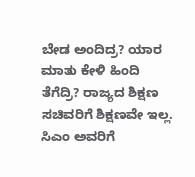ಬೇಡ ಅಂದಿದ್ರ? ಯಾರ ಮಾತು ಕೇಳಿ ಹಿಂದಿ ತೆಗೆದ್ರಿ? ರಾಜ್ಯದ ಶಿಕ್ಷಣ ಸಚಿವರಿಗೆ ಶಿಕ್ಷಣವೇ ಇಲ್ಲ. ಸಿಎಂ ಅವರಿಗೆ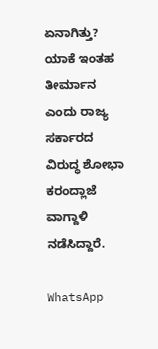ಏನಾಗಿತ್ತು? ಯಾಕೆ ಇಂತಹ ತೀರ್ಮಾನ ಎಂದು ರಾಜ್ಯ ಸರ್ಕಾರದ ವಿರುದ್ಧ ಶೋಭಾ ಕರಂದ್ಲಾಜೆ ವಾಗ್ದಾಳಿ ನಡೆಸಿದ್ದಾರೆ.

WhatsApp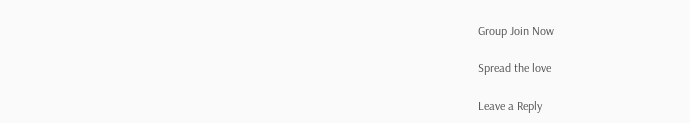Group Join Now

Spread the love

Leave a Reply